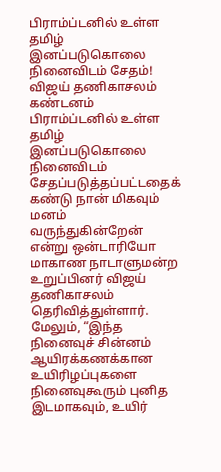பிராம்ப்டனில் உள்ள தமிழ் இனப்படுகொலை நினைவிடம் சேதம்! விஜய் தணிகாசலம் கண்டனம்
பிராம்ப்டனில் உள்ள தமிழ் இனப்படுகொலை நினைவிடம் சேதப்படுத்தப்பட்டதைக் கண்டு நான் மிகவும் மனம் வருந்துகின்றேன் என்று ஒன்டாரியோ மாகாண நாடாளுமன்ற உறுப்பினர் விஜய் தணிகாசலம் தெரிவித்துள்ளார்.
மேலும், “இந்த நினைவுச் சின்னம் ஆயிரக்கணக்கான உயிரிழப்புகளை நினைவுகூரும் புனித இடமாகவும், உயிர்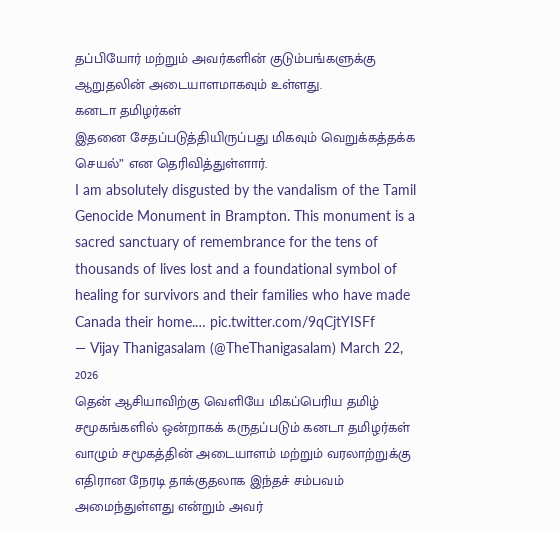தப்பியோர் மற்றும் அவர்களின் குடும்பங்களுக்கு ஆறுதலின் அடையாளமாகவும் உள்ளது.
கனடா தமிழர்கள்
இதனை சேதப்படுத்தியிருப்பது மிகவும் வெறுக்கத்தக்க செயல்” என தெரிவித்துள்ளார்.
I am absolutely disgusted by the vandalism of the Tamil Genocide Monument in Brampton. This monument is a sacred sanctuary of remembrance for the tens of thousands of lives lost and a foundational symbol of healing for survivors and their families who have made Canada their home.… pic.twitter.com/9qCjtYISFf
— Vijay Thanigasalam (@TheThanigasalam) March 22, 2026
தென் ஆசியாவிற்கு வெளியே மிகப்பெரிய தமிழ் சமூகங்களில் ஒன்றாகக் கருதப்படும் கனடா தமிழர்கள் வாழும் சமூகத்தின் அடையாளம் மற்றும் வரலாற்றுக்கு எதிரான நேரடி தாக்குதலாக இந்தச் சம்பவம் அமைந்துள்ளது என்றும் அவர்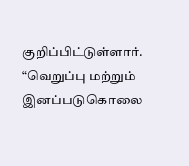குறிப்பிட்டுள்ளார்.
“வெறுப்பு மற்றும் இனப்படுகொலை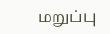மறுப்பு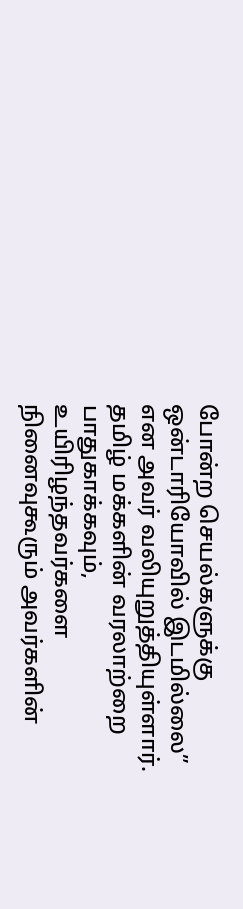போன்ற செயல்களுக்கு ஒன்டாரியோவில் இடமில்லை” என அவர் வலியுறுத்தியுள்ளார்.
தமிழ் மக்களின் வரலாற்றை பாதுகாக்கவும், உயிரிழந்தவர்களை நினைவுகூரும் அவர்களின்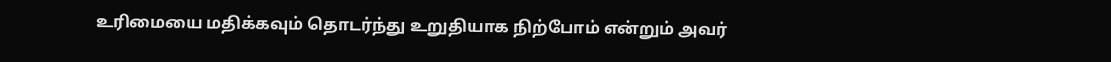உரிமையை மதிக்கவும் தொடர்ந்து உறுதியாக நிற்போம் என்றும் அவர்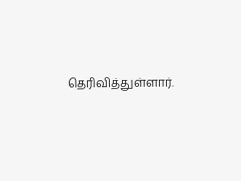தெரிவித்துள்ளார்.